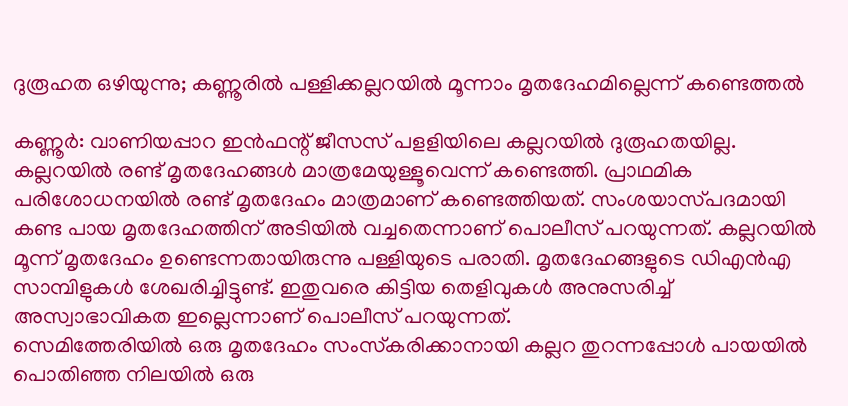ദുരൂഹത ഒഴിയുന്നു; കണ്ണൂരിൽ പള്ളിക്കല്ലറയിൽ മൂന്നാം മൃതദേഹമില്ലെന്ന് കണ്ടെത്തൽ

കണ്ണൂർ: വാണിയപ്പാറ ഇൻഫന്റ് ജീസസ് പളളിയിലെ കല്ലറയിൽ ദുരൂഹതയില്ല.
കല്ലറയിൽ രണ്ട് മൃതദേഹങ്ങൾ മാത്രമേയുള്ളൂവെന്ന് കണ്ടെത്തി. പ്രാഥമിക പരിശോധനയിൽ രണ്ട് മൃതദേഹം മാത്രമാണ് കണ്ടെത്തിയത്. സംശയാസ്‌പദമായി കണ്ട പായ മൃതദേഹത്തിന് അടിയിൽ വച്ചതെന്നാണ് പൊലീസ് പറയുന്നത്. കല്ലറയിൽ മൂന്ന് മൃതദേഹം ഉണ്ടെന്നതായിരുന്നു പള്ളിയുടെ പരാതി. മൃതദേഹങ്ങളുടെ ഡിഎൻഎ സാമ്പിളുകൾ ശേഖരിച്ചിട്ടുണ്ട്. ഇതുവരെ കിട്ടിയ തെളിവുകൾ അനുസരിച്ച് അസ്വാഭാവികത ഇല്ലെന്നാണ് പൊലീസ് പറയുന്നത്.
സെമിത്തേരിയിൽ ഒരു മൃതദേഹം സംസ്‌കരിക്കാനായി കല്ലറ തുറന്നപ്പോൾ പായയിൽ പൊതിഞ്ഞ നിലയിൽ ഒരു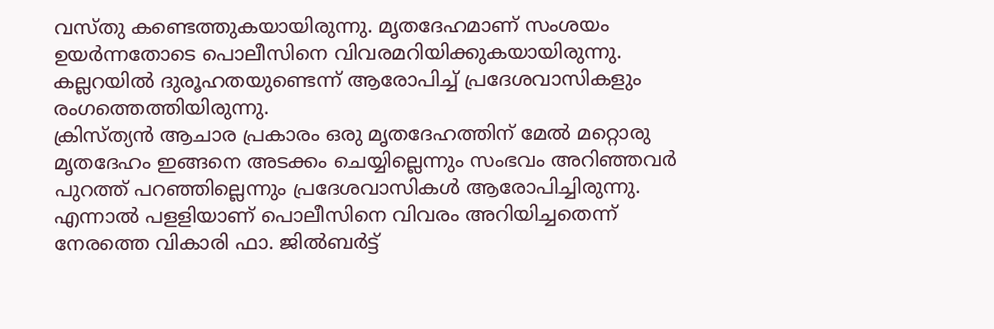വസ്‌തു കണ്ടെത്തുകയായിരുന്നു. മൃതദേഹമാണ് സംശയം ഉയർന്നതോടെ പൊലീസിനെ വിവരമറിയിക്കുകയായിരുന്നു. കല്ലറയിൽ ദുരൂഹതയുണ്ടെന്ന് ആരോപിച്ച് പ്രദേശവാസികളും രംഗത്തെത്തിയിരുന്നു.
ക്രിസ്ത്യൻ ആചാര പ്രകാരം ഒരു മൃതദേഹത്തിന് മേൽ മറ്റൊരു മൃതദേഹം ഇങ്ങനെ അടക്കം ചെയ്യില്ലെന്നും സംഭവം അറിഞ്ഞവർ പുറത്ത് പറഞ്ഞില്ലെന്നും പ്രദേശവാസികൾ ആരോപിച്ചിരുന്നു. എന്നാൽ പളളിയാണ് പൊലീസിനെ വിവരം അറിയിച്ചതെന്ന് നേരത്തെ വികാരി ഫാ. ജിൽബർട്ട്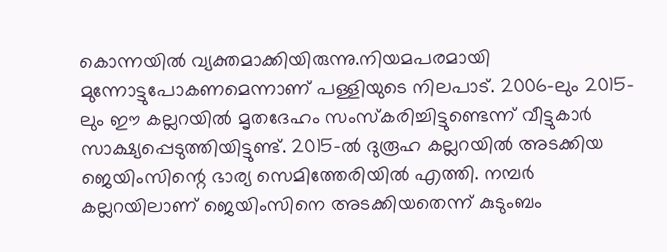കൊന്നയിൽ വ്യക്തമാക്കിയിരുന്നു.നിയമപരമായി മുന്നോട്ടുപോകണമെന്നാണ് പള്ളിയുടെ നിലപാട്. 2006-ലും 2015-ലും ഈ കല്ലറയിൽ മൃതദേഹം സംസ്‌കരിച്ചിട്ടുണ്ടെന്ന് വീട്ടുകാർ സാക്ഷ്യപ്പെടുത്തിയിട്ടുണ്ട്. 2015-ൽ ദുരൂഹ കല്ലറയിൽ അടക്കിയ ജെയിംസിന്റെ ഭാര്യ സെമിത്തേരിയിൽ എത്തി. നമ്പർ കല്ലറയിലാണ് ജെയിംസിനെ അടക്കിയതെന്ന് കുടുംബം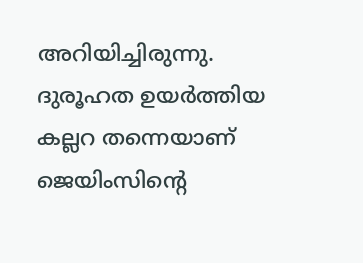അറിയിച്ചിരുന്നു. ദുരൂഹത ഉയർത്തിയ കല്ലറ തന്നെയാണ് ജെയിംസിന്റെ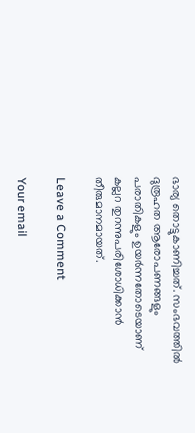ഭാര്യ തൊട്ടുകാണിച്ചത്. സംഭവത്തിൽ ദുരൂഹത ആരോപണങ്ങളും പരാതികളും ഉയർന്നതോടെയാണ് കല്ലറ തുറന്നുപരിശോധിക്കാൻ തീരുമാനമായത്.

Leave a Comment

Your email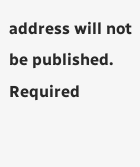address will not be published. Required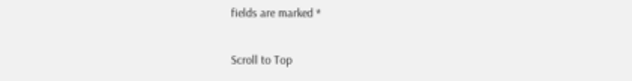fields are marked *

Scroll to Top